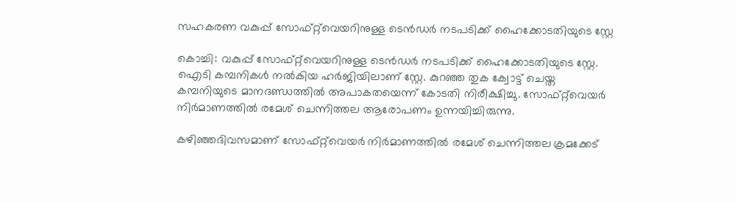സഹകരണ വകുപ്പ് സോഫ്റ്റ്‌വെയറിനുള്ള ടെൻഡർ നടപടിക്ക് ഹൈക്കോടതിയുടെ സ്റ്റേ

കൊച്ചി: വകുപ്പ് സോഫ്റ്റ്‌വെയറിനുള്ള ടെൻഡർ നടപടിക്ക് ഹൈക്കോടതിയുടെ സ്റ്റേ. ഐടി കമ്പനികൾ നൽകിയ ഹർജിയിലാണ് സ്റ്റേ. കുറഞ്ഞ തുക ക്വോട്ട് ചെയ്ത കമ്പനിയുടെ മാനദണ്ഡത്തിൽ അപാകതയെന്ന് കോടതി നിരീക്ഷിച്ചു. സോഫ്റ്റ്‌വെയർ നിർമാണത്തിൽ രമേശ്‌ ചെന്നിത്തല ആരോപണം ഉന്നയിച്ചിരുന്നു.

കഴിഞ്ഞദിവസമാണ് സോഫ്റ്റ്‌വെയർ നിർമാണത്തിൽ രമേശ് ചെന്നിത്തല ക്രമക്കേട്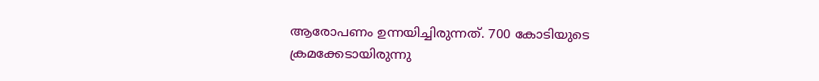ആരോപണം ഉന്നയിച്ചിരുന്നത്. 700 കോടിയുടെ ക്രമക്കേടായിരുന്നു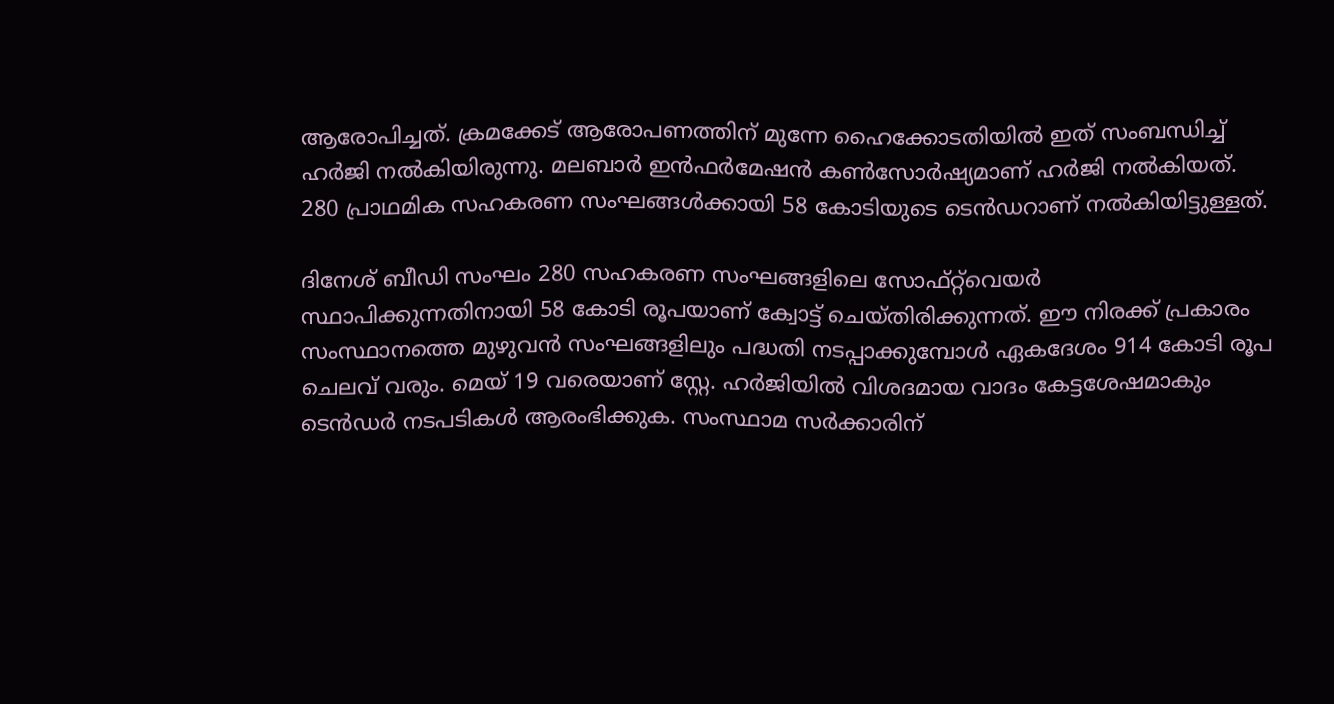ആരോപിച്ചത്. ക്രമക്കേട് ആരോപണത്തിന് മുന്നേ ഹൈക്കോടതിയില്‍ ഇത് സംബന്ധിച്ച് ഹര്‍ജി നല്‍കിയിരുന്നു. മലബാര്‍ ഇന്‍ഫര്‍മേഷന്‍ കണ്‍സോര്‍ഷ്യമാണ് ഹര്‍ജി നല്‍കിയത്. 280 പ്രാഥമിക സഹകരണ സംഘങ്ങള്‍ക്കായി 58 കോടിയുടെ ടെന്‍ഡറാണ് നല്‍കിയിട്ടുള്ളത്.

ദിനേശ് ബീഡി സംഘം 280 സഹകരണ സംഘങ്ങളിലെ സോഫ്റ്റ്‌വെയർ സ്ഥാപിക്കുന്നതിനായി 58 കോടി രൂപയാണ് ക്വോട്ട് ചെയ്തിരിക്കുന്നത്. ഈ നിരക്ക് പ്രകാരം സംസ്ഥാനത്തെ മുഴുവൻ സംഘങ്ങളിലും പദ്ധതി നടപ്പാക്കുമ്പോൾ ഏകദേശം 914 കോടി രൂപ ചെലവ് വരും. മെയ് 19 വരെയാണ് സ്റ്റേ. ഹർജിയിൽ വിശദമായ വാദം കേട്ടശേഷമാകും ടെൻഡർ നടപടികൾ ആരംഭിക്കുക. സംസ്ഥാമ സർക്കാരിന്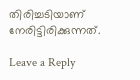തിരിച്ചടിയാണ് നേരിട്ടിരിക്കുന്നത്.

Leave a Reply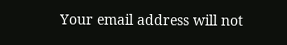Your email address will not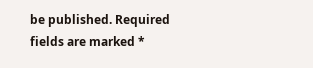be published. Required fields are marked *